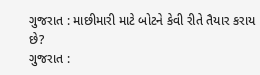ગુજરાત : માછીમારી માટે બોટને કેવી રીતે તૈયાર કરાય છે?
ગુજરાત :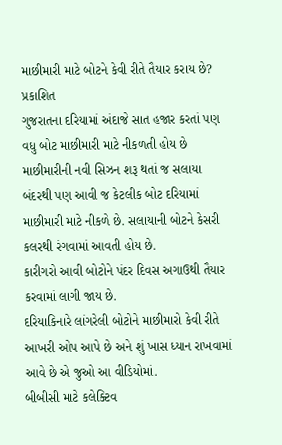માછીમારી માટે બોટને કેવી રીતે તૈયાર કરાય છે?
પ્રકાશિત
ગુજરાતના દરિયામાં અંદાજે સાત હજાર કરતાં પણ વધુ બોટ માછીમારી માટે નીકળતી હોય છે
માછીમારીની નવી સિઝન શરૂ થતાં જ સલાયા બંદરથી પણ આવી જ કેટલીક બોટ દરિયામાં માછીમારી માટે નીકળે છે. સલાયાની બોટને કેસરી કલરથી રંગવામાં આવતી હોય છે.
કારીગરો આવી બોટોને પંદર દિવસ અગાઉથી તૈયાર કરવામાં લાગી જાય છે.
દરિયાકિનારે લાંગરેલી બોટોને માછીમારો કેવી રીતે આખરી ઓપ આપે છે અને શું ખાસ ધ્યાન રાખવામાં આવે છે એ જુઓ આ વીડિયોમાં.
બીબીસી માટે કલેક્ટિવ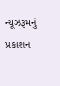ન્યૂઝરૂમનું પ્રકાશન